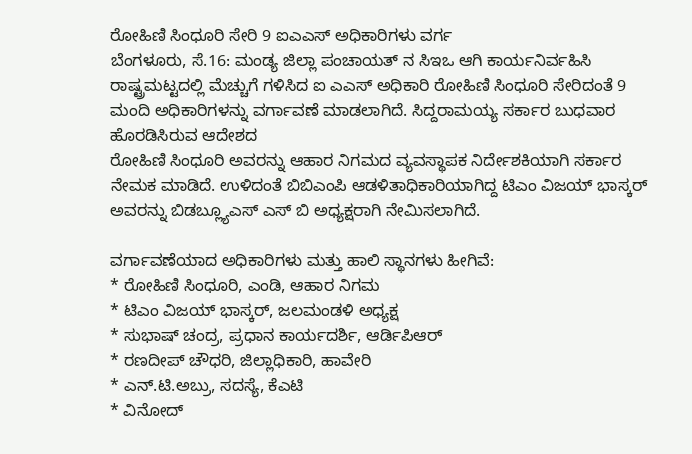ರೋಹಿಣಿ ಸಿಂಧೂರಿ ಸೇರಿ 9 ಐಎಎಸ್ ಅಧಿಕಾರಿಗಳು ವರ್ಗ
ಬೆಂಗಳೂರು, ಸೆ.16: ಮಂಡ್ಯ ಜಿಲ್ಲಾ ಪಂಚಾಯತ್ ನ ಸಿಇಒ ಆಗಿ ಕಾರ್ಯನಿರ್ವಹಿಸಿ ರಾಷ್ಟ್ರಮಟ್ಟದಲ್ಲಿ ಮೆಚ್ಚುಗೆ ಗಳಿಸಿದ ಐ ಎಎಸ್ ಅಧಿಕಾರಿ ರೋಹಿಣಿ ಸಿಂಧೂರಿ ಸೇರಿದಂತೆ 9 ಮಂದಿ ಅಧಿಕಾರಿಗಳನ್ನು ವರ್ಗಾವಣೆ ಮಾಡಲಾಗಿದೆ. ಸಿದ್ದರಾಮಯ್ಯ ಸರ್ಕಾರ ಬುಧವಾರ ಹೊರಡಿಸಿರುವ ಆದೇಶದ
ರೋಹಿಣಿ ಸಿಂಧೂರಿ ಅವರನ್ನು ಆಹಾರ ನಿಗಮದ ವ್ಯವಸ್ಥಾಪಕ ನಿರ್ದೇಶಕಿಯಾಗಿ ಸರ್ಕಾರ ನೇಮಕ ಮಾಡಿದೆ. ಉಳಿದಂತೆ ಬಿಬಿಎಂಪಿ ಆಡಳಿತಾಧಿಕಾರಿಯಾಗಿದ್ದ ಟಿಎಂ ವಿಜಯ್ ಭಾಸ್ಕರ್ ಅವರನ್ನು ಬಿಡಬ್ಲ್ಯೂಎಸ್ ಎಸ್ ಬಿ ಅಧ್ಯಕ್ಷರಾಗಿ ನೇಮಿಸಲಾಗಿದೆ.

ವರ್ಗಾವಣೆಯಾದ ಅಧಿಕಾರಿಗಳು ಮತ್ತು ಹಾಲಿ ಸ್ಥಾನಗಳು ಹೀಗಿವೆ:
* ರೋಹಿಣಿ ಸಿಂಧೂರಿ, ಎಂಡಿ, ಆಹಾರ ನಿಗಮ
* ಟಿಎಂ ವಿಜಯ್ ಭಾಸ್ಕರ್, ಜಲಮಂಡಳಿ ಅಧ್ಯಕ್ಷ
* ಸುಭಾಷ್ ಚಂದ್ರ, ಪ್ರಧಾನ ಕಾರ್ಯದರ್ಶಿ, ಆರ್ಡಿಪಿಆರ್
* ರಣದೀಪ್ ಚೌಧರಿ, ಜಿಲ್ಲಾಧಿಕಾರಿ, ಹಾವೇರಿ
* ಎನ್.ಟಿ.ಅಬ್ರು, ಸದಸ್ಯೆ, ಕೆಎಟಿ
* ವಿನೋದ್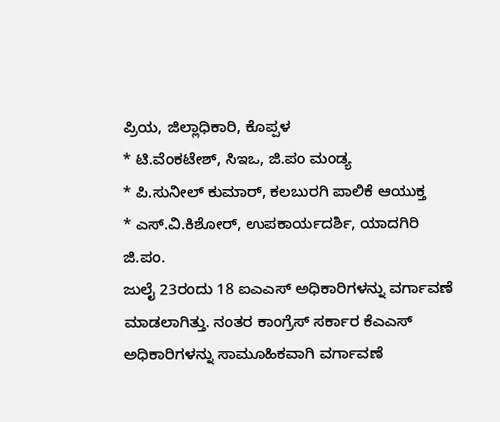ಪ್ರಿಯ, ಜಿಲ್ಲಾಧಿಕಾರಿ, ಕೊಪ್ಪಳ
* ಟಿ.ವೆಂಕಟೇಶ್, ಸಿಇಒ, ಜಿ.ಪಂ ಮಂಡ್ಯ
* ಪಿ.ಸುನೀಲ್ ಕುಮಾರ್, ಕಲಬುರಗಿ ಪಾಲಿಕೆ ಆಯುಕ್ತ
* ಎಸ್.ವಿ.ಕಿಶೋರ್, ಉಪಕಾರ್ಯದರ್ಶಿ, ಯಾದಗಿರಿ ಜಿ.ಪಂ.
ಜುಲೈ 23ರಂದು 18 ಐಎಎಸ್ ಅಧಿಕಾರಿಗಳನ್ನು ವರ್ಗಾವಣೆ ಮಾಡಲಾಗಿತ್ತು. ನಂತರ ಕಾಂಗ್ರೆಸ್ ಸರ್ಕಾರ ಕೆಎಎಸ್ ಅಧಿಕಾರಿಗಳನ್ನು ಸಾಮೂಹಿಕವಾಗಿ ವರ್ಗಾವಣೆ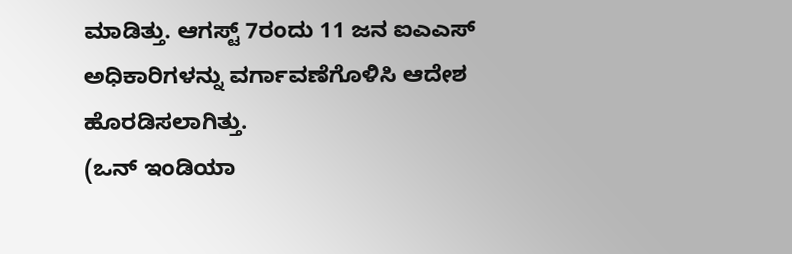ಮಾಡಿತ್ತು. ಆಗಸ್ಟ್ 7ರಂದು 11 ಜನ ಐಎಎಸ್ ಅಧಿಕಾರಿಗಳನ್ನು ವರ್ಗಾವಣೆಗೊಳಿಸಿ ಆದೇಶ ಹೊರಡಿಸಲಾಗಿತ್ತು.
(ಒನ್ ಇಂಡಿಯಾ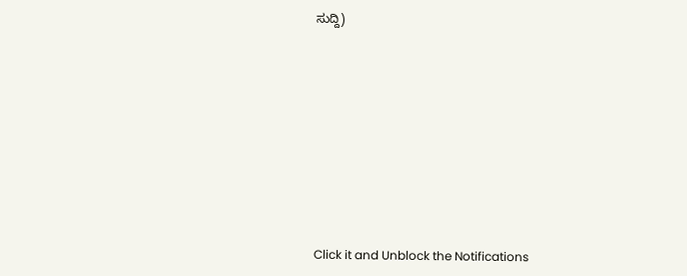ಸುದ್ದಿ)












Click it and Unblock the Notifications